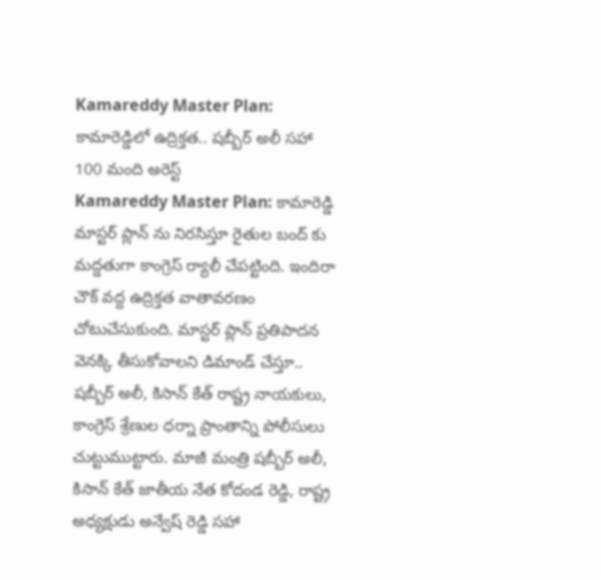Kamareddy Master Plan: కామారెడ్డిలో ఉద్రిక్తత.. షబ్బీర్ అలీ సహా 100 మంది అరెస్ట్
Kamareddy Master Plan: కామారెడ్డి మాస్టర్ ప్లాన్ ను నిరసిస్తూ రైతుల బంద్ కు మద్దతుగా కాంగ్రెస్ ర్యాలీ చేపట్టింది. ఇందిరా చౌక్ వద్ద ఉద్రిక్తత వాతావరణం చోటుచేసుకుంది. మాస్టర్ ప్లాన్ ప్రతిపాదన వెనక్కి తీసుకోవాలని డిమాండ్ చేస్తూ.. షబ్బీర్ అలీ, కిసాన్ కేత్ రాష్ట్ర నాయకులు, కాంగ్రెస్ శ్రేణుల ధర్నా ప్రాంతాన్ని పోలీసులు చుట్టుముట్టారు. మాజీ మంత్రి షబ్బీర్ అలీ, కిసాన్ కేత్ జాతీయ నేత కోదండ రెడ్డి, రాష్ట్ర అధ్యక్షుడు అన్వేష్ రెడ్డి సహా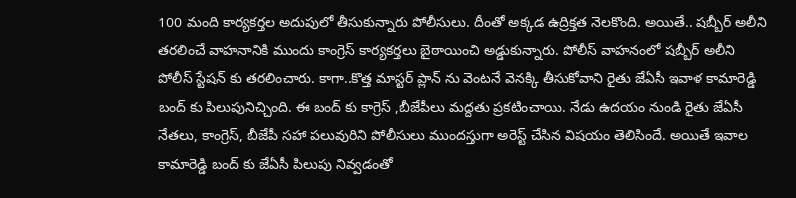100 మంది కార్యకర్తల అదుపులో తీసుకున్నారు పోలీసులు. దీంతో అక్కడ ఉద్రిక్తత నెలకొంది. అయితే.. షబ్బీర్ అలీని తరలించే వాహనానికి ముందు కాంగ్రెస్ కార్యకర్తలు బైఠాయించి అడ్డుకున్నారు. పోలీస్ వాహనంలో షబ్బీర్ అలీని పోలీస్ స్టేషన్ కు తరలించారు. కాగా..కొత్త మాస్టర్ ప్లాన్ ను వెంటనే వెనక్కి తీసుకోవాని రైతు జేఏసీ ఇవాళ కామారెడ్డి బంద్ కు పిలుపునిచ్చింది. ఈ బంద్ కు కాగ్రెస్ ,బీజేపీలు మద్దతు ప్రకటించాయి. నేడు ఉదయం నుండి రైతు జేఏసీ నేతలు, కాంగ్రెస్, బీజేపీ సహా పలువురిని పోలీసులు ముందస్తుగా అరెస్ట్ చేసిన విషయం తెలిసిందే. అయితే ఇవాల కామారెడ్డి బంద్ కు జేఏసీ పిలుపు నివ్వడంతో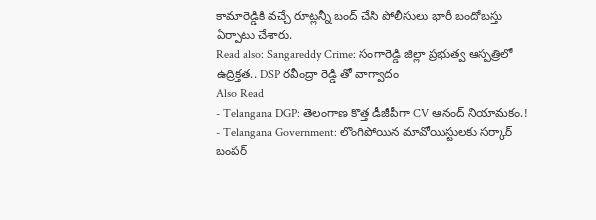కామారెడ్డికి వచ్చే రూట్లన్నీ బంద్ చేసి పోలీసులు భారీ బందోబస్తు ఏర్పాటు చేశారు.
Read also: Sangareddy Crime: సంగారెడ్డి జిల్లా ప్రభుత్వ ఆస్పత్రిలో ఉద్రిక్తత.. DSP రవీంద్రా రెడ్డి తో వాగ్వాదం
Also Read
- Telangana DGP: తెలంగాణ కొత్త డీజీపీగా CV ఆనంద్ నియామకం.!
- Telangana Government: లొంగిపోయిన మావోయిస్టులకు సర్కార్ బంపర్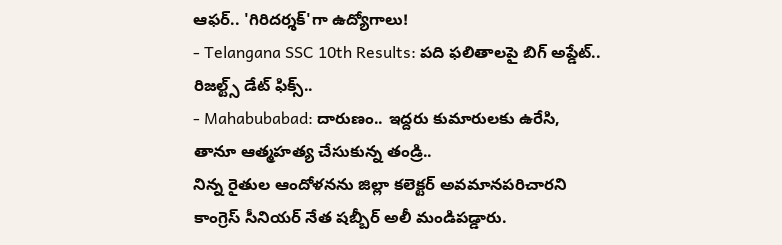ఆఫర్.. 'గిరిదర్శక్'గా ఉద్యోగాలు!
- Telangana SSC 10th Results: పది ఫలితాలపై బిగ్ అప్డేట్.. రిజల్ట్స్ డేట్ ఫిక్స్..
- Mahabubabad: దారుణం.. ఇద్దరు కుమారులకు ఉరేసి, తానూ ఆత్మహత్య చేసుకున్న తండ్రి..
నిన్న రైతుల ఆందోళనను జిల్లా కలెక్టర్ అవమానపరిచారని కాంగ్రెస్ సీనియర్ నేత షబ్బీర్ అలీ మండిపడ్డారు.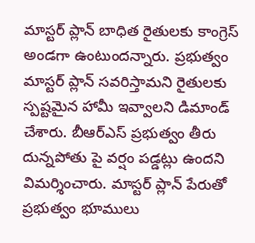మాస్టర్ ప్లాన్ బాధిత రైతులకు కాంగ్రెస్ అండగా ఉంటుందన్నారు. ప్రభుత్వం మాస్టర్ ప్లాన్ సవరిస్తామని రైతులకు స్పష్టమైన హామీ ఇవ్వాలని డిమాండ్ చేశారు. బీఆర్ఎస్ ప్రభుత్వం తీరు దున్నపోతు పై వర్షం పడ్డట్లు ఉందని విమర్శించారు. మాస్టర్ ప్లాన్ పేరుతో ప్రభుత్వం భూములు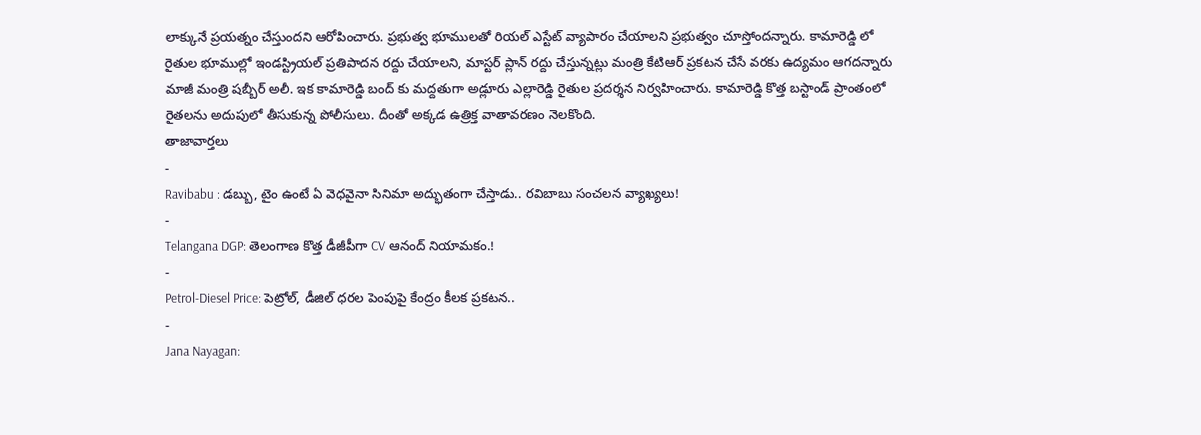లాక్కునే ప్రయత్నం చేస్తుందని ఆరోపించారు. ప్రభుత్వ భూములతో రియల్ ఎస్టేట్ వ్యాపారం చేయాలని ప్రభుత్వం చూస్తోందన్నారు. కామారెడ్డి లో రైతుల భూముల్లో ఇండస్ట్రియల్ ప్రతిపాదన రద్దు చేయాలని, మాస్టర్ ప్లాన్ రద్దు చేస్తున్నట్లు మంత్రి కేటిఆర్ ప్రకటన చేసే వరకు ఉద్యమం ఆగదన్నారు మాజీ మంత్రి షబ్బీర్ అలీ. ఇక కామారెడ్డి బంద్ కు మద్దతుగా అడ్లూరు ఎల్లారెడ్డి రైతుల ప్రదర్శన నిర్వహించారు. కామారెడ్డి కొత్త బస్టాండ్ ప్రాంతంలో రైతలను అదుపులో తీసుకున్న పోలీసులు. దీంతో అక్కడ ఉత్రిక్త వాతావరణం నెలకొంది.
తాజావార్తలు
-
Ravibabu : డబ్బు, టైం ఉంటే ఏ వెధవైనా సినిమా అద్భుతంగా చేస్తాడు.. రవిబాబు సంచలన వ్యాఖ్యలు!
-
Telangana DGP: తెలంగాణ కొత్త డీజీపీగా CV ఆనంద్ నియామకం.!
-
Petrol-Diesel Price: పెట్రోల్, డీజిల్ ధరల పెంపుపై కేంద్రం కీలక ప్రకటన..
-
Jana Nayagan: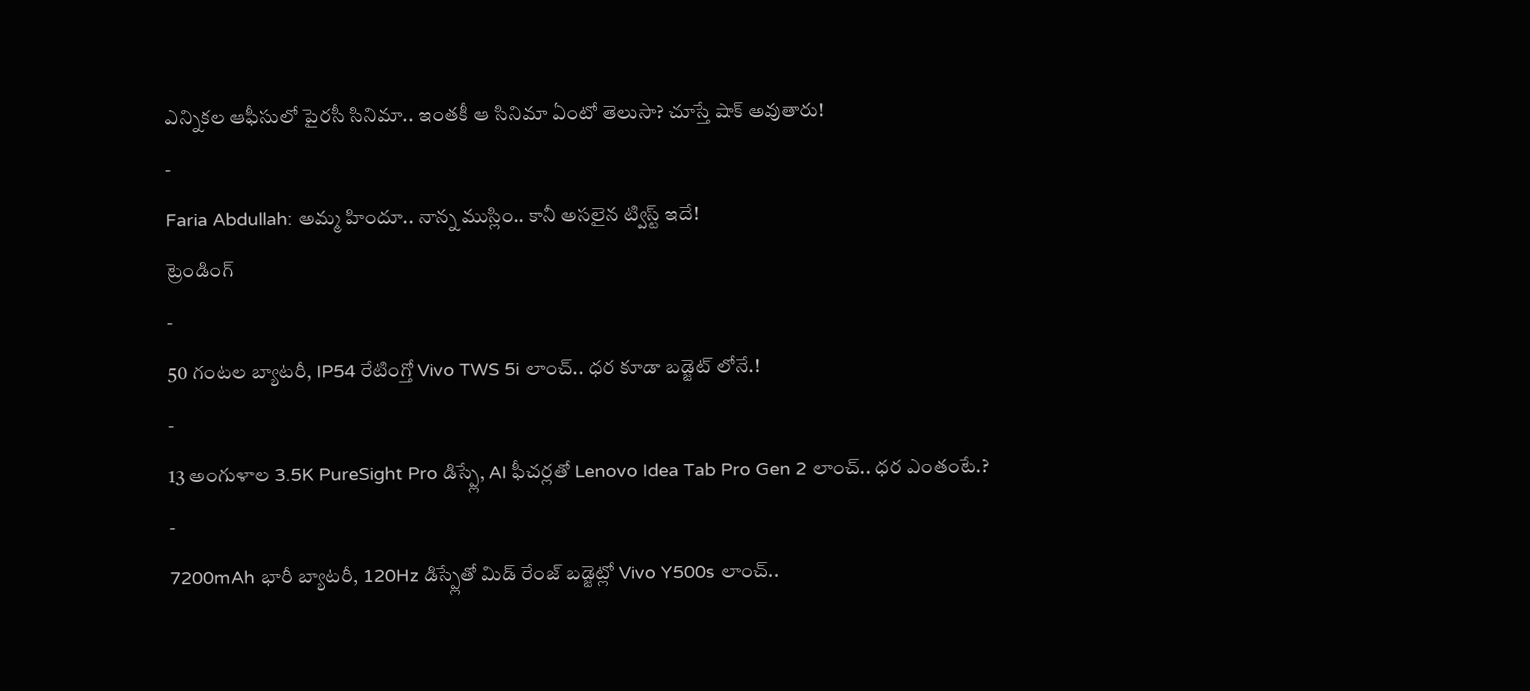ఎన్నికల ఆఫీసులో పైరసీ సినిమా.. ఇంతకీ ఆ సినిమా ఏంటో తెలుసా? చూస్తే షాక్ అవుతారు!
-
Faria Abdullah: అమ్మ హిందూ.. నాన్న ముస్లిం.. కానీ అసలైన ట్విస్ట్ ఇదే!
ట్రెండింగ్
-
50 గంటల బ్యాటరీ, IP54 రేటింగ్తో Vivo TWS 5i లాంచ్.. ధర కూడా బడ్జెట్ లోనే.!
-
13 అంగుళాల 3.5K PureSight Pro డిస్ప్లే, AI ఫీచర్లతో Lenovo Idea Tab Pro Gen 2 లాంచ్.. ధర ఎంతంటే.?
-
7200mAh భారీ బ్యాటరీ, 120Hz డిస్ప్లేతో మిడ్ రేంజ్ బడ్జెట్లో Vivo Y500s లాంచ్..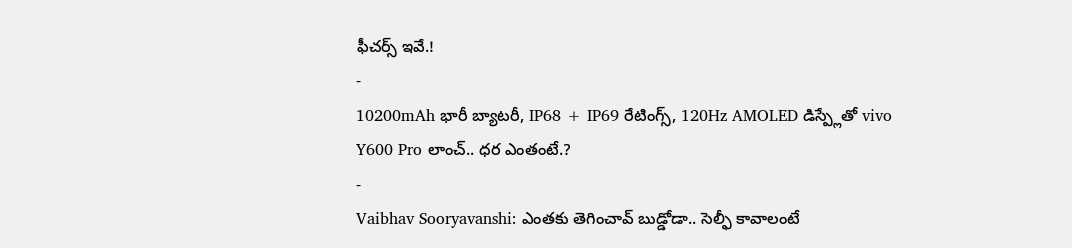ఫీచర్స్ ఇవే.!
-
10200mAh భారీ బ్యాటరీ, IP68 + IP69 రేటింగ్స్, 120Hz AMOLED డిస్ప్లేతో vivo Y600 Pro లాంచ్.. ధర ఎంతంటే.?
-
Vaibhav Sooryavanshi: ఎంతకు తెగించావ్ బుడ్డోడా.. సెల్ఫీ కావాలంటే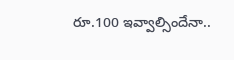రూ.100 ఇవ్వాల్సిందేనా..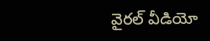వైరల్ వీడియో